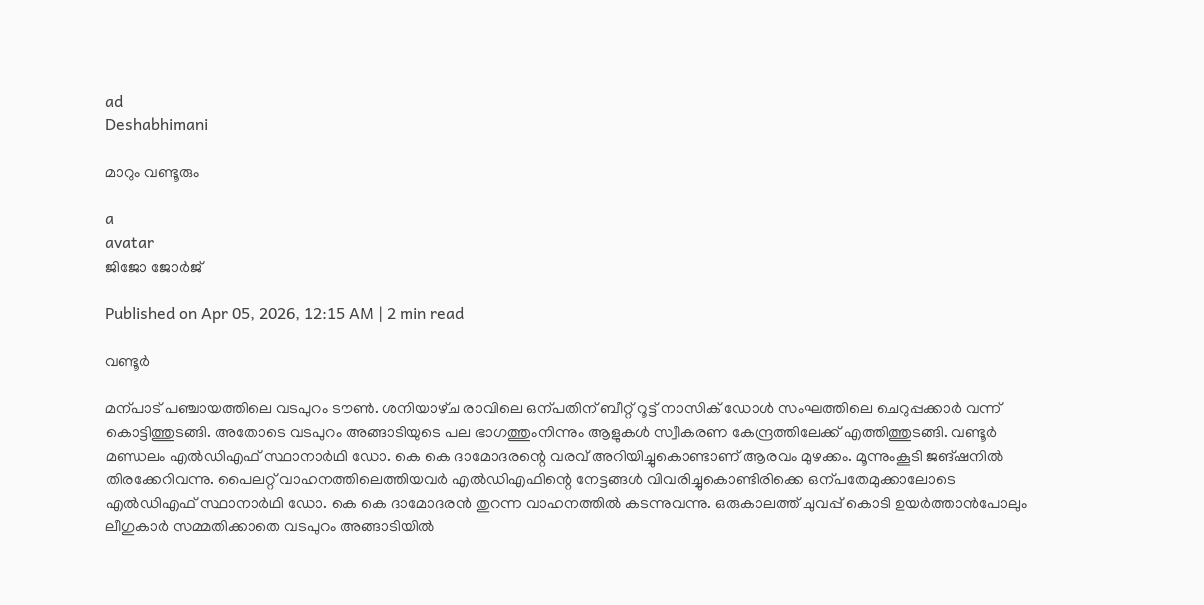ad
Deshabhimani

മാറും വണ്ടൂരും

a
avatar
ജിജോ ജോര്‍ജ്

Published on Apr 05, 2026, 12:15 AM | 2 min read

വണ്ടൂർ

മന്പാട്‌ പഞ്ചായത്തിലെ വടപുറം ട‍ൗൺ. ശനിയാഴ്‌ച രാവിലെ ഒന്പതിന്‌ ബീറ്റ് റൂട്ട് നാസിക് ഡോൾ സംഘത്തിലെ ചെറുപ്പക്കാർ വന്ന് കൊട്ടിത്തുടങ്ങി. അതോടെ വടപുറം അങ്ങാടിയുടെ പല ഭാഗത്തുംനിന്നും ആളുകൾ സ്വീകരണ കേന്ദ്രത്തിലേക്ക് എത്തിത്തുടങ്ങി. വണ്ടൂർ മണ്ഡലം എൽഡിഎഫ്‌ സ്ഥാനാർഥി ഡോ. കെ കെ ദാമോദരന്റെ വരവ്‌ അറിയിച്ചുകൊണ്ടാണ്‌ ആരവം മുഴക്കം. മൂന്നുംകൂടി ജങ്‌ഷനിൽ തിരക്കേറിവന്നു. പൈലറ്റ്‌ വാഹനത്തിലെത്തിയവർ എൽഡിഎഫിന്റെ നേട്ടങ്ങൾ വിവരിച്ചുകൊണ്ടിരിക്കെ ഒന്പതേമുക്കാലോടെ എൽഡിഎഫ്‌ സ്ഥാനാർഥി ഡോ. കെ കെ ദാമോദരൻ തുറന്ന വാഹനത്തിൽ കടന്നുവന്നു. ഒരുകാലത്ത്‌ ചുവപ്പ്‌ കൊടി ഉയർത്താൻപോലും ലീഗുകാർ സമ്മതിക്കാതെ വടപുറം അങ്ങാടിയിൽ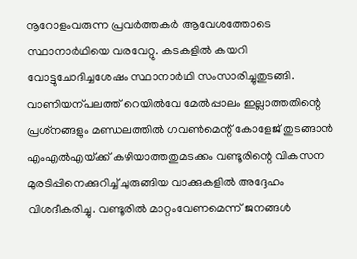നൂറോളംവരുന്ന പ്രവർത്തകർ ആവേശത്തോടെ സ്ഥാനാർഥിയെ വരവേറ്റു. കടകളിൽ കയറി വോട്ടുചോദിച്ചശേഷം സ്ഥാനാർഥി സംസാരിച്ചുതുടങ്ങി. വാണിയന്പലത്ത്‌ റെയിൽവേ മേൽപ്പാലം ഇല്ലാത്തതിന്റെ പ്രശ്‌നങ്ങളും മണ്ഡലത്തിൽ ഗവൺമെന്റ്‌ കോളേജ്‌ തുടങ്ങാൻ എംഎൽഎയ്‌ക്ക്‌ കഴിയാത്തതുമടക്കം വണ്ടൂരിന്റെ വികസന മുരടിപ്പിനെക്കുറിച്ച്‌ ചുരുങ്ങിയ വാക്കുകളിൽ അദ്ദേഹം വിശദീകരിച്ചു. വണ്ടൂരിൽ മാറ്റംവേണമെന്ന്‌ ജനങ്ങൾ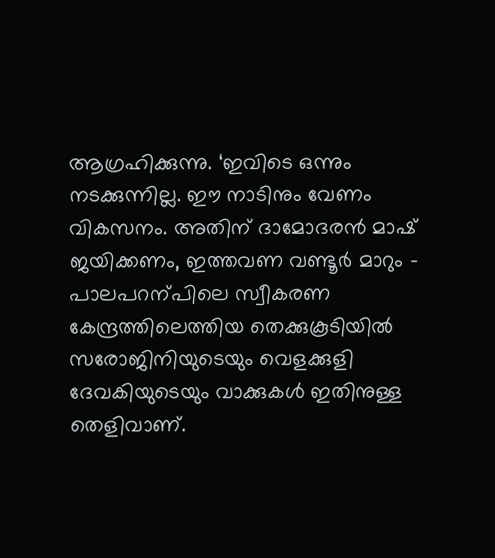ആഗ്രഹിക്കുന്നു. ‘ഇവിടെ ഒന്നും നടക്കുന്നില്ല. ഇ‍ൗ നാടിനും വേണം വികസനം. അതിന്‌ ദാമോദരൻ മാഷ്‌ ജയിക്കണം, ഇത്തവണ വണ്ടൂർ മാറും – പാലപറന്പിലെ സ്വീകരണ കേന്ദ്രത്തിലെത്തിയ തെക്കുകൂടിയിൽ സരോജിനിയുടെയും വെളക്കുളി ദേവകിയുടെയും വാക്കുകൾ ഇതിനുള്ള തെളിവാണ്‌.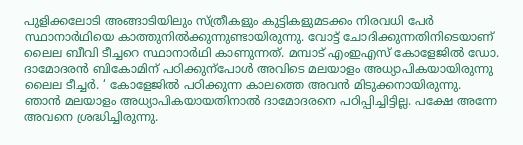പുളിക്കലോടി അങ്ങാടിയിലും സ്‌ത്രീകളും കുട്ടികളുമടക്കം നിരവധി പേർ സ്ഥാനാർഥിയെ കാത്തുനിൽക്കുന്നുണ്ടായിരുന്നു. വോട്ട്‌ ചോദിക്കുന്നതിനിടെയാണ്‌ ലൈല ബീവി ടീച്ചറെ സ്ഥാനാർഥി കാണുന്നത്‌. മമ്പാട് എംഇഎസ് കോളേജിൽ ഡോ. ദാമോദരൻ ബികോമിന്‌ പഠിക്കുന്പോൾ അവിടെ മലയാളം അധ്യാപികയായിരുന്നു ലൈല ടീച്ചർ. ‘ കോളേജിൽ പഠിക്കുന്ന കാലത്തെ അവൻ മിടുക്കനായിരുന്നു. ഞാൻ മലയാളം അധ്യാപികയായതിനാൽ ദാമോദരനെ പഠിപ്പിച്ചിട്ടില്ല. പക്ഷേ അന്നേ അവനെ ശ്രദ്ധിച്ചിരുന്നു.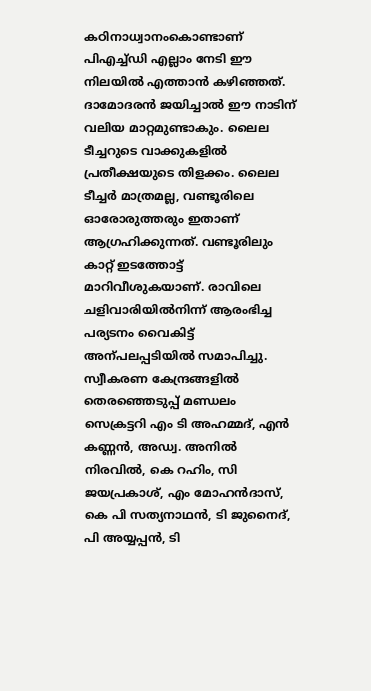കഠിനാധ്വാനംകൊണ്ടാണ്‌ പിഎച്ച്‌ഡി എല്ലാം നേടി ഇ‍ൗ നിലയിൽ എത്താൻ കഴിഞ്ഞത്‌. ദാമോദരൻ ജയിച്ചാൽ ഇ‍ൗ നാടിന്‌ വലിയ മാറ്റമുണ്ടാകും. ലൈല ടീച്ചറുടെ വാക്കുകളിൽ പ്രതീക്ഷയുടെ തിളക്കം. ലൈല ടീച്ചർ മാത്രമല്ല, വണ്ടൂരിലെ ഓരോരുത്തരും ഇതാണ്‌ ആഗ്രഹിക്കുന്നത്‌. വണ്ടൂരിലും കാറ്റ്‌ ഇടത്തോട്ട്‌ മാറിവീശുകയാണ്‌. രാവിലെ ചളിവാരിയിൽനിന്ന് ആരംഭിച്ച പര്യടനം വൈകിട്ട്‌ അന്പലപ്പടിയിൽ സമാപിച്ചു. സ്വീകരണ കേന്ദ്രങ്ങളിൽ തെരഞ്ഞെടുപ്പ് മണ്ഡലം സെക്രട്ടറി എം ടി അഹമ്മദ്, എൻ കണ്ണൻ, അഡ്വ. അനിൽ നിരവിൽ, കെ റഹിം, സി ജയപ്രകാശ്, എം മോഹൻദാസ്, കെ പി സത്യനാഥൻ, ടി ജുനൈദ്, പി അയ്യപ്പൻ, ടി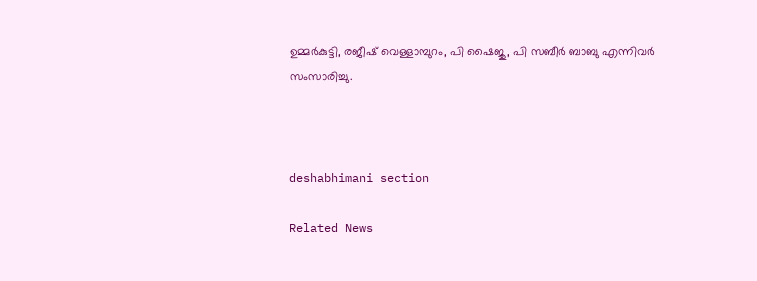ഉമ്മർകുട്ടി, രജീഷ് വെള്ളാമ്പുറം, പി ഷൈജു, പി സബീർ ബാബു എന്നിവർ സംസാരിച്ചു.



deshabhimani section

Related News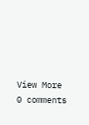View More
0 comments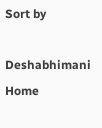Sort by

Deshabhimani
Home